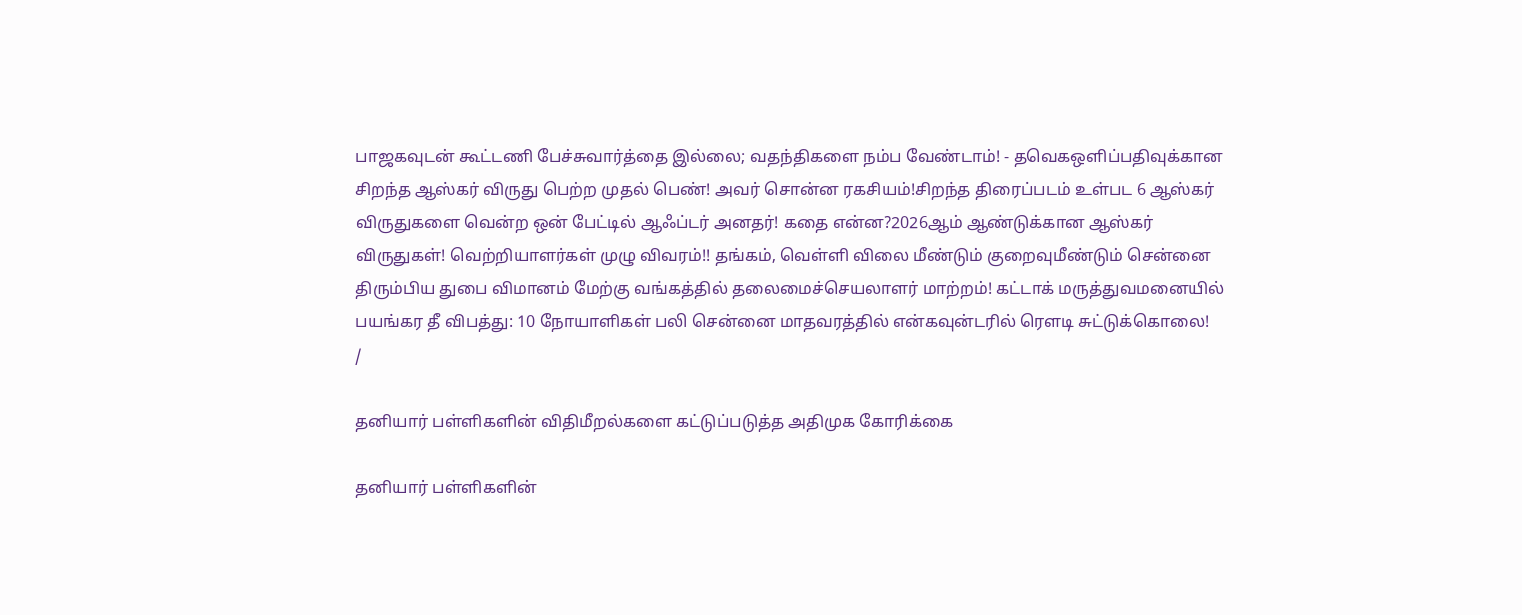பாஜகவுடன் கூட்டணி பேச்சுவார்த்தை இல்லை; வதந்திகளை நம்ப வேண்டாம்! - தவெகஒளிப்பதிவுக்கான சிறந்த ஆஸ்கர் விருது பெற்ற முதல் பெண்! அவர் சொன்ன ரகசியம்!சிறந்த திரைப்படம் உள்பட 6 ஆஸ்கர் விருதுகளை வென்ற ஒன் பேட்டில் ஆஃப்டர் அனதர்! கதை என்ன?2026ஆம் ஆண்டுக்கான ஆஸ்கர் விருதுகள்! வெற்றியாளர்கள் முழு விவரம்!! தங்கம், வெள்ளி விலை மீண்டும் குறைவுமீண்டும் சென்னை திரும்பிய துபை விமானம் மேற்கு வங்கத்தில் தலைமைச்செயலாளர் மாற்றம்! கட்டாக் மருத்துவமனையில் பயங்கர தீ விபத்து: 10 நோயாளிகள் பலி சென்னை மாதவரத்தில் என்கவுன்டரில் ரௌடி சுட்டுக்கொலை!
/

தனியார் பள்ளிகளின் விதிமீறல்களை கட்டுப்படுத்த அதிமுக கோரிக்கை

தனியார் பள்ளிகளின்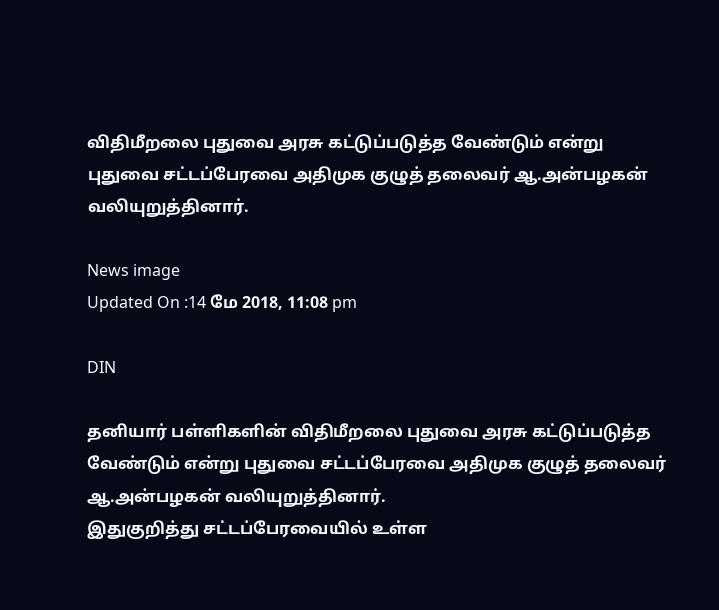விதிமீறலை புதுவை அரசு கட்டுப்படுத்த வேண்டும் என்று புதுவை சட்டப்பேரவை அதிமுக குழுத் தலைவர் ஆ.அன்பழகன் வலியுறுத்தினார்.

News image
Updated On :14 மே 2018, 11:08 pm

DIN

தனியார் பள்ளிகளின் விதிமீறலை புதுவை அரசு கட்டுப்படுத்த வேண்டும் என்று புதுவை சட்டப்பேரவை அதிமுக குழுத் தலைவர் ஆ.அன்பழகன் வலியுறுத்தினார்.
இதுகுறித்து சட்டப்பேரவையில் உள்ள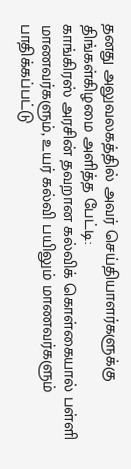தனது அலுவலகத்தில் அவர் செய்தியாளர்களுக்கு திங்கள்கிழமை அளித்த பேட்டி:
காங்கிரஸ் அரசின் தவறான கல்விக் கொள்கையால் பள்ளி மாணவர்களும், உயர் கல்வி பயிலும் மாணவர்களும் பாதிக்கப்பட்டு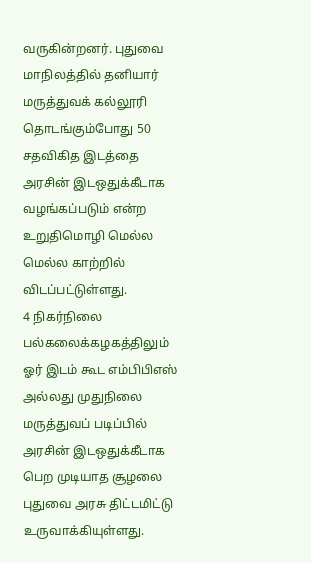வருகின்றனர். புதுவை மாநிலத்தில் தனியார் மருத்துவக் கல்லூரி தொடங்கும்போது 50 சதவிகித இடத்தை அரசின் இடஒதுக்கீடாக வழங்கப்படும் என்ற உறுதிமொழி மெல்ல மெல்ல காற்றில் விடப்பட்டுள்ளது.
4 நிகர்நிலை பல்கலைக்கழகத்திலும் ஓர் இடம் கூட எம்பிபிஎஸ் அல்லது முதுநிலை மருத்துவப் படிப்பில் அரசின் இடஒதுக்கீடாக பெற முடியாத சூழலை புதுவை அரசு திட்டமிட்டு உருவாக்கியுள்ளது.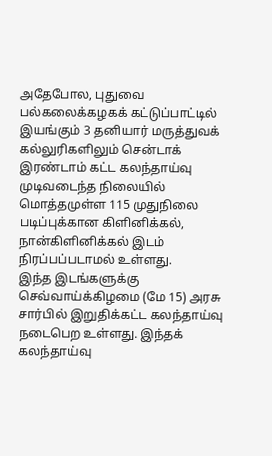அதேபோல, புதுவை பல்கலைக்கழகக் கட்டுப்பாட்டில் இயங்கும் 3 தனியார் மருத்துவக் கல்லுரிகளிலும் சென்டாக் இரண்டாம் கட்ட கலந்தாய்வு முடிவடைந்த நிலையில் மொத்தமுள்ள 115 முதுநிலை படிப்புக்கான கிளினிக்கல், நான்கிளினிக்கல் இடம் நிரப்பப்படாமல் உள்ளது.
இந்த இடங்களுக்கு செவ்வாய்க்கிழமை (மே 15) அரசு சார்பில் இறுதிக்கட்ட கலந்தாய்வு நடைபெற உள்ளது. இந்தக் கலந்தாய்வு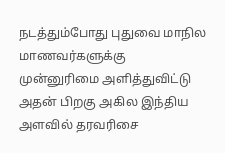நடத்தும்போது புதுவை மாநில மாணவர்களுக்கு முன்னுரிமை அளித்துவிட்டு அதன் பிறகு அகில இந்திய அளவில் தரவரிசை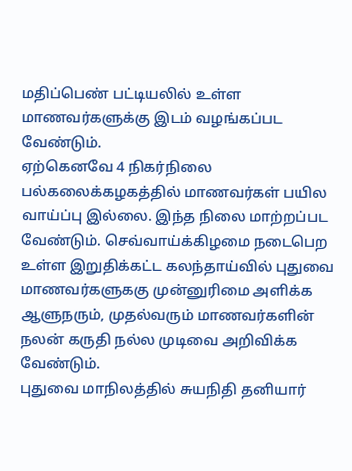மதிப்பெண் பட்டியலில் உள்ள மாணவர்களுக்கு இடம் வழங்கப்பட வேண்டும்.
ஏற்கெனவே 4 நிகர்நிலை பல்கலைக்கழகத்தில் மாணவர்கள் பயில வாய்ப்பு இல்லை. இந்த நிலை மாற்றப்பட வேண்டும். செவ்வாய்க்கிழமை நடைபெற உள்ள இறுதிக்கட்ட கலந்தாய்வில் புதுவை மாணவர்களுககு முன்னுரிமை அளிக்க ஆளுநரும், முதல்வரும் மாணவர்களின் நலன் கருதி நல்ல முடிவை அறிவிக்க வேண்டும்.
புதுவை மாநிலத்தில் சுயநிதி தனியார்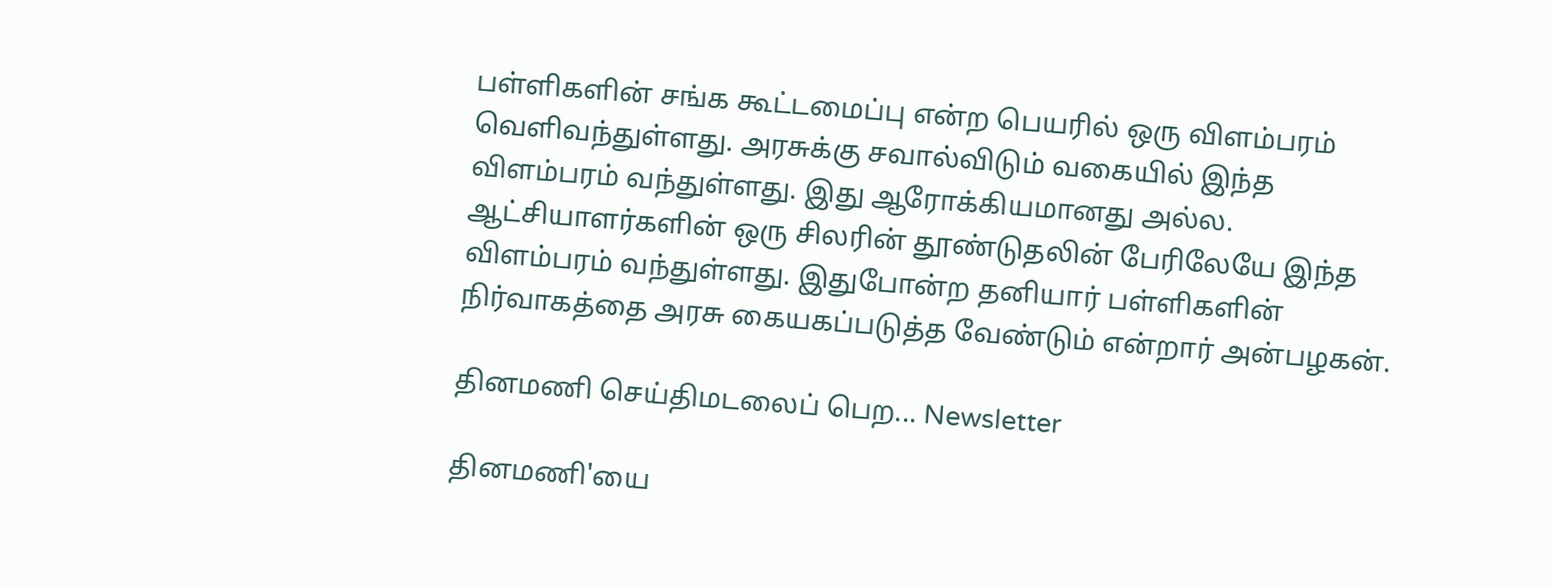பள்ளிகளின் சங்க கூட்டமைப்பு என்ற பெயரில் ஒரு விளம்பரம் வெளிவந்துள்ளது. அரசுக்கு சவால்விடும் வகையில் இந்த விளம்பரம் வந்துள்ளது. இது ஆரோக்கியமானது அல்ல. ஆட்சியாளர்களின் ஒரு சிலரின் தூண்டுதலின் பேரிலேயே இந்த விளம்பரம் வந்துள்ளது. இதுபோன்ற தனியார் பள்ளிகளின் நிர்வாகத்தை அரசு கையகப்படுத்த வேண்டும் என்றார் அன்பழகன்.

தினமணி செய்திமடலைப் பெற... Newsletter

தினமணி'யை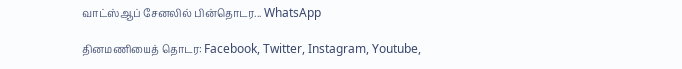வாட்ஸ்ஆப் சேனலில் பின்தொடர... WhatsApp

தினமணியைத் தொடர: Facebook, Twitter, Instagram, Youtube,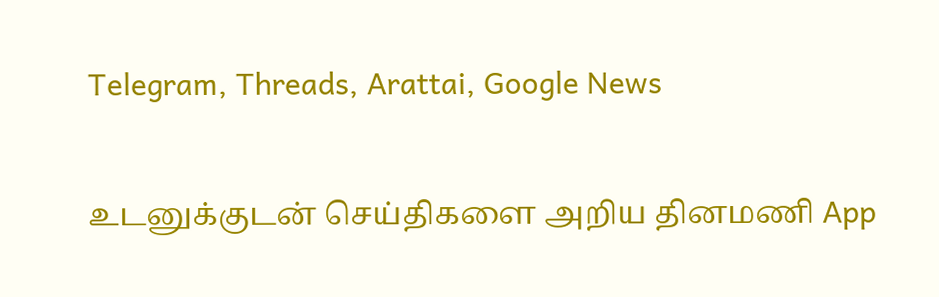Telegram, Threads, Arattai, Google News

உடனுக்குடன் செய்திகளை அறிய தினமணி App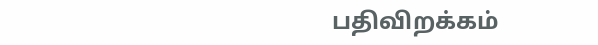பதிவிறக்கம்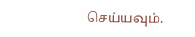செய்யவும்.